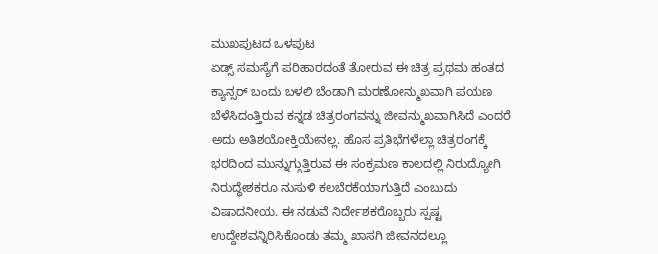ಮುಖಪುಟದ ಒಳಪುಟ
ಏಡ್ಸ್ ಸಮಸ್ಯೆಗೆ ಪರಿಹಾರದಂತೆ ತೋರುವ ಈ ಚಿತ್ರ ಪ್ರಥಮ ಹಂತದ ಕ್ಯಾನ್ಸರ್ ಬಂದು ಬಳಲಿ ಬೆಂಡಾಗಿ ಮರಣೋನ್ಮುಖವಾಗಿ ಪಯಣ ಬೆಳೆಸಿದಂತ್ತಿರುವ ಕನ್ನಡ ಚಿತ್ರರಂಗವನ್ನು ಜೀವನ್ಮುಖವಾಗಿಸಿದೆ ಎಂದರೆ ಅದು ಅತಿಶಯೋಕ್ತಿಯೇನಲ್ಲ. ಹೊಸ ಪ್ರತಿಭೆಗಳೆಲ್ಲಾ ಚಿತ್ರರಂಗಕ್ಕೆ ಭರದಿಂದ ಮುನ್ನುಗ್ಗುತ್ತಿರುವ ಈ ಸಂಕ್ರಮಣ ಕಾಲದಲ್ಲಿ ನಿರುದ್ಯೋಗಿ ನಿರುದ್ಧೇಶಕರೂ ನುಸುಳಿ ಕಲಬೆರಕೆಯಾಗುತ್ತಿದೆ ಎಂಬುದು ವಿಷಾದನೀಯ. ಈ ನಡುವೆ ನಿರ್ದೇಶಕರೊಬ್ಬರು ಸ್ಪಷ್ಟ ಉದ್ದೇಶವನ್ನಿರಿಸಿಕೊಂಡು ತಮ್ಮ ಖಾಸಗಿ ಜೀವನದಲ್ಲೂ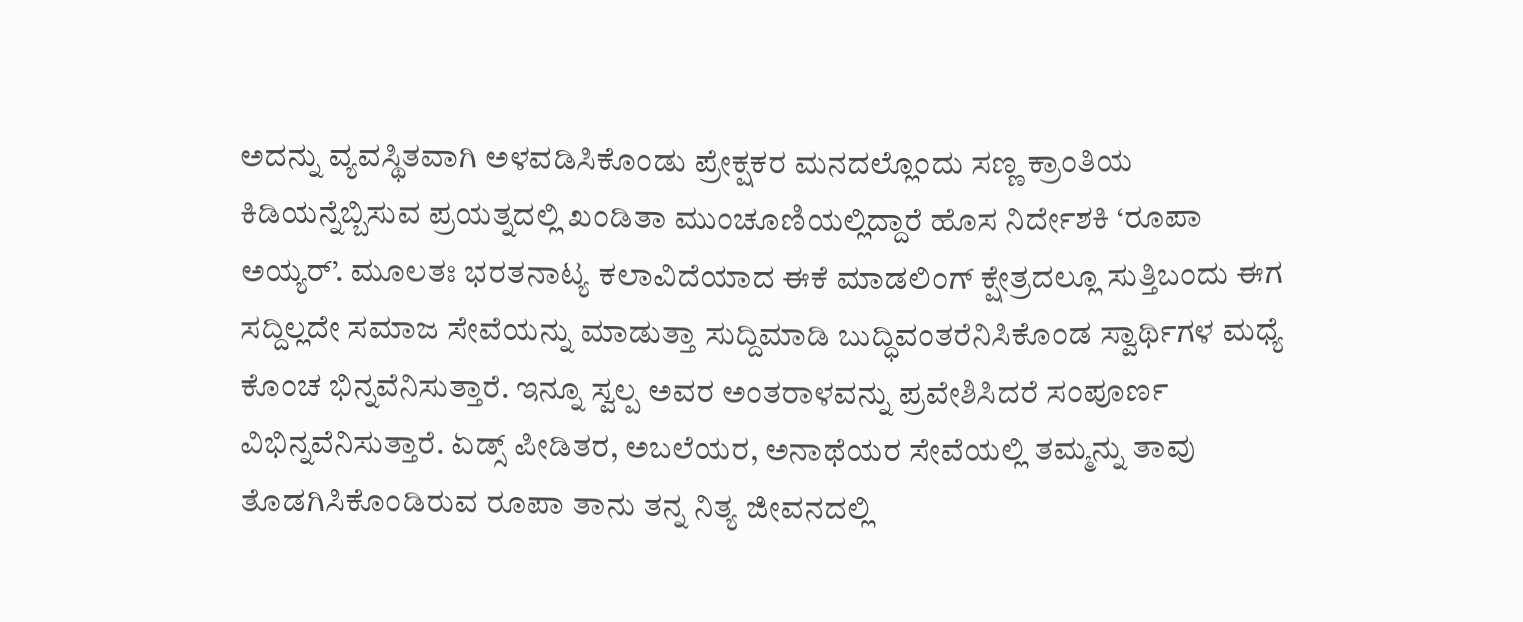ಅದನ್ನು ವ್ಯವಸ್ಥಿತವಾಗಿ ಅಳವಡಿಸಿಕೊಂಡು ಪ್ರೇಕ್ಷಕರ ಮನದಲ್ಲೊಂದು ಸಣ್ಣ ಕ್ರಾಂತಿಯ ಕಿಡಿಯನ್ನೆಬ್ಬಿಸುವ ಪ್ರಯತ್ನದಲ್ಲಿ ಖಂಡಿತಾ ಮುಂಚೂಣಿಯಲ್ಲಿದ್ದಾರೆ ಹೊಸ ನಿರ್ದೇಶಕಿ ‘ರೂಪಾ ಅಯ್ಯರ್’. ಮೂಲತಃ ಭರತನಾಟ್ಯ ಕಲಾವಿದೆಯಾದ ಈಕೆ ಮಾಡಲಿಂಗ್ ಕ್ಷೇತ್ರದಲ್ಲೂ ಸುತ್ತಿಬಂದು ಈಗ ಸದ್ದಿಲ್ಲದೇ ಸಮಾಜ ಸೇವೆಯನ್ನು ಮಾಡುತ್ತಾ ಸುದ್ದಿಮಾಡಿ ಬುದ್ಧಿವಂತರೆನಿಸಿಕೊಂಡ ಸ್ವಾರ್ಥಿಗಳ ಮಧ್ಯೆ ಕೊಂಚ ಭಿನ್ನವೆನಿಸುತ್ತಾರೆ. ಇನ್ನೂ ಸ್ವಲ್ಪ ಅವರ ಅಂತರಾಳವನ್ನು ಪ್ರವೇಶಿಸಿದರೆ ಸಂಪೂರ್ಣ ವಿಭಿನ್ನವೆನಿಸುತ್ತಾರೆ. ಏಡ್ಸ್ ಪೀಡಿತರ, ಅಬಲೆಯರ, ಅನಾಥೆಯರ ಸೇವೆಯಲ್ಲಿ ತಮ್ಮನ್ನು ತಾವು ತೊಡಗಿಸಿಕೊಂಡಿರುವ ರೂಪಾ ತಾನು ತನ್ನ ನಿತ್ಯ ಜೀವನದಲ್ಲಿ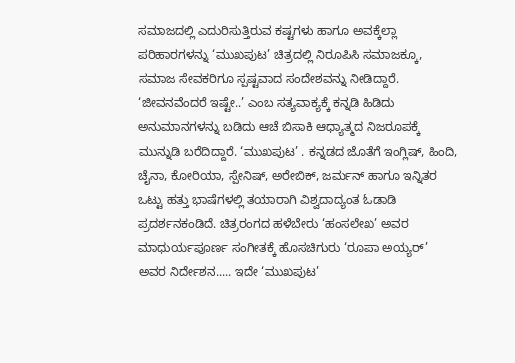ಸಮಾಜದಲ್ಲಿ ಎದುರಿಸುತ್ತಿರುವ ಕಷ್ಟಗಳು ಹಾಗೂ ಅವಕ್ಕೆಲ್ಲಾ ಪರಿಹಾರಗಳನ್ನು ‘ಮುಖಪುಟ’ ಚಿತ್ರದಲ್ಲಿ ನಿರೂಪಿಸಿ ಸಮಾಜಕ್ಕೂ, ಸಮಾಜ ಸೇವಕರಿಗೂ ಸ್ಪಷ್ಟವಾದ ಸಂದೇಶವನ್ನು ನೀಡಿದ್ದಾರೆ. ‘ಜೀವನವೆಂದರೆ ಇಷ್ಟೇ..’ ಎಂಬ ಸತ್ಯವಾಕ್ಯಕ್ಕೆ ಕನ್ನಡಿ ಹಿಡಿದು ಅನುಮಾನಗಳನ್ನು ಬಡಿದು ಆಚೆ ಬಿಸಾಕಿ ಆಧ್ಯಾತ್ಮದ ನಿಜರೂಪಕ್ಕೆ ಮುನ್ನುಡಿ ಬರೆದಿದ್ದಾರೆ. ‘ಮುಖಪುಟ’ . ಕನ್ನಡದ ಜೊತೆಗೆ ಇಂಗ್ಲಿಷ್, ಹಿಂದಿ, ಚೈನಾ, ಕೋರಿಯಾ, ಸ್ಪೇನಿಷ್, ಅರೇಬಿಕ್, ಜರ್ಮನ್ ಹಾಗೂ ಇನ್ನಿತರ ಒಟ್ಟು ಹತ್ತು ಭಾಷೆಗಳಲ್ಲಿ ತಯಾರಾಗಿ ವಿಶ್ವದಾದ್ಯಂತ ಓಡಾಡಿ ಪ್ರದರ್ಶನಕಂಡಿದೆ. ಚಿತ್ರರಂಗದ ಹಳೆಬೇರು ‘ಹಂಸಲೇಖ’ ಅವರ ಮಾಧುರ್ಯಪೂರ್ಣ ಸಂಗೀತಕ್ಕೆ ಹೊಸಚಿಗುರು ‘ರೂಪಾ ಅಯ್ಯರ್’ ಅವರ ನಿರ್ದೇಶನ..... ಇದೇ ‘ಮುಖಪುಟ’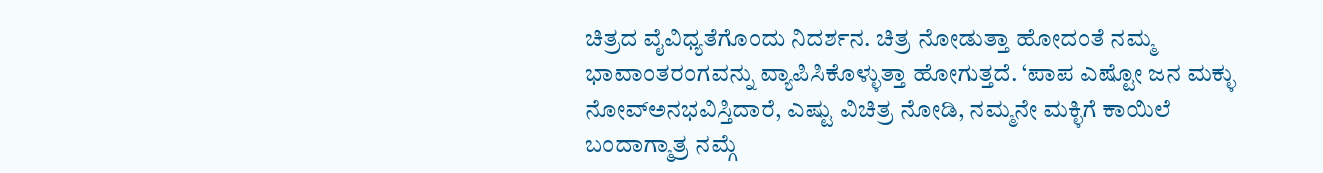ಚಿತ್ರದ ವೈವಿಧ್ಯತೆಗೊಂದು ನಿದರ್ಶನ. ಚಿತ್ರ ನೋಡುತ್ತಾ ಹೋದಂತೆ ನಮ್ಮ ಭಾವಾಂತರಂಗವನ್ನು ವ್ಯಾಪಿಸಿಕೊಳ್ಳುತ್ತಾ ಹೋಗುತ್ತದೆ. ‘ಪಾಪ ಎಷ್ಟೋ ಜನ ಮಕ್ಳು ನೋವ್ಅನಭವಿಸ್ತಿದಾರೆ, ಎಷ್ಟು ವಿಚಿತ್ರ ನೋಡಿ, ನಮ್ಮನೇ ಮಕ್ಳಿಗೆ ಕಾಯಿಲೆ ಬಂದಾಗ್ಮಾತ್ರ ನಮ್ಗೆ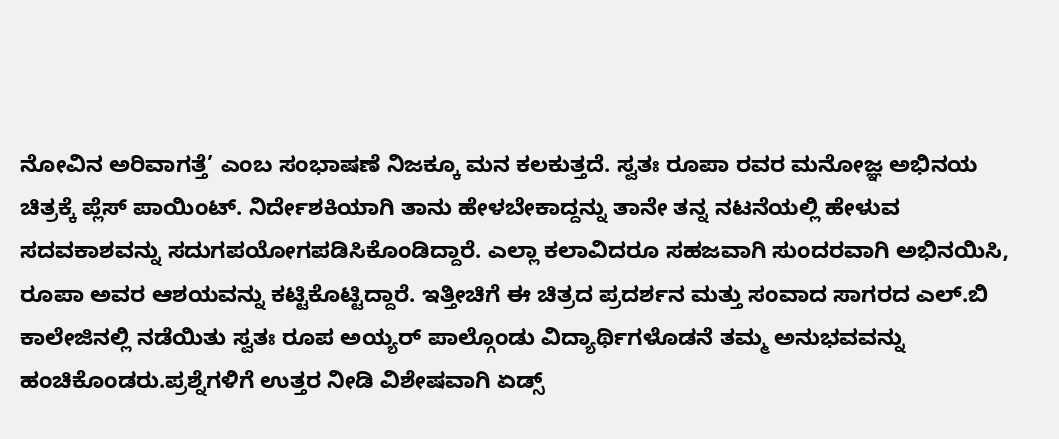ನೋವಿನ ಅರಿವಾಗತ್ತೆ’ ಎಂಬ ಸಂಭಾಷಣೆ ನಿಜಕ್ಕೂ ಮನ ಕಲಕುತ್ತದೆ. ಸ್ವತಃ ರೂಪಾ ರವರ ಮನೋಜ್ಞ ಅಭಿನಯ ಚಿತ್ರಕ್ಕೆ ಪ್ಲೆಸ್ ಪಾಯಿಂಟ್. ನಿರ್ದೇಶಕಿಯಾಗಿ ತಾನು ಹೇಳಬೇಕಾದ್ದನ್ನು ತಾನೇ ತನ್ನ ನಟನೆಯಲ್ಲಿ ಹೇಳುವ ಸದವಕಾಶವನ್ನು ಸದುಗಪಯೋಗಪಡಿಸಿಕೊಂಡಿದ್ದಾರೆ. ಎಲ್ಲಾ ಕಲಾವಿದರೂ ಸಹಜವಾಗಿ ಸುಂದರವಾಗಿ ಅಭಿನಯಿಸಿ, ರೂಪಾ ಅವರ ಆಶಯವನ್ನು ಕಟ್ಟಿಕೊಟ್ಟಿದ್ದಾರೆ. ಇತ್ತೀಚಿಗೆ ಈ ಚಿತ್ರದ ಪ್ರದರ್ಶನ ಮತ್ತು ಸಂವಾದ ಸಾಗರದ ಎಲ್.ಬಿ ಕಾಲೇಜಿನಲ್ಲಿ ನಡೆಯಿತು ಸ್ವತಃ ರೂಪ ಅಯ್ಯರ್ ಪಾಲ್ಗೊಂಡು ವಿದ್ಯಾರ್ಥಿಗಳೊಡನೆ ತಮ್ಮ ಅನುಭವವನ್ನು ಹಂಚಿಕೊಂಡರು.ಪ್ರಶ್ನೆಗಳಿಗೆ ಉತ್ತರ ನೀಡಿ ವಿಶೇಷವಾಗಿ ಏಡ್ಸ್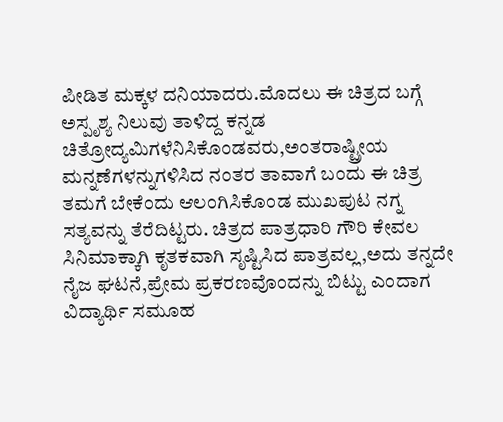ಪೀಡಿತ ಮಕ್ಕಳ ದನಿಯಾದರು.ಮೊದಲು ಈ ಚಿತ್ರದ ಬಗ್ಗೆ ಅಸ್ಪೃಶ್ಯ ನಿಲುವು ತಾಳಿದ್ದ ಕನ್ನಡ ಚಿತ್ರೋದ್ಯಮಿಗಳೆನಿಸಿಕೊಂಡವರು,ಅಂತರಾಷ್ಟ್ರೀಯ ಮನ್ನಣೆಗಳನ್ನುಗಳಿಸಿದ ನಂತರ ತಾವಾಗೆ ಬಂದು ಈ ಚಿತ್ರ ತಮಗೆ ಬೇಕೆಂದು ಆಲಂಗಿಸಿಕೊಂಡ ಮುಖಪುಟ ನಗ್ನ ಸತ್ಯವನ್ನು ತೆರೆದಿಟ್ಟರು. ಚಿತ್ರದ ಪಾತ್ರಧಾರಿ ಗೌರಿ ಕೇವಲ ಸಿನಿಮಾಕ್ಕಾಗಿ ಕೃತಕವಾಗಿ ಸೃಷ್ಟಿಸಿದ ಪಾತ್ರವಲ್ಲ,ಅದು ತನ್ನದೇ ನೈಜ ಘಟನೆ,ಪ್ರೇಮ ಪ್ರಕರಣವೊಂದನ್ನು ಬಿಟ್ಟು ಎಂದಾಗ ವಿದ್ಯಾರ್ಥಿ ಸಮೂಹ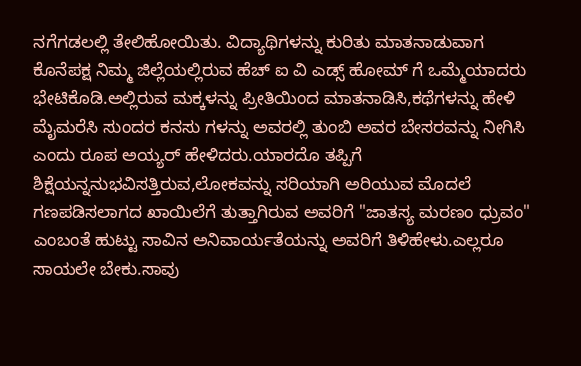ನಗೆಗಡಲಲ್ಲಿ ತೇಲಿಹೋಯಿತು. ವಿದ್ಯಾಥಿಗಳನ್ನು ಕುರಿತು ಮಾತನಾಡುವಾಗ ಕೊನೆಪಕ್ಷ ನಿಮ್ಮ ಜಿಲ್ಲೆಯಲ್ಲಿರುವ ಹೆಚ್ ಐ ವಿ ಎಡ್ಸ್ ಹೋಮ್ ಗೆ ಒಮ್ಮೆಯಾದರು ಭೇಟಿಕೊಡಿ.ಅಲ್ಲಿರುವ ಮಕ್ಕಳನ್ನು ಪ್ರೀತಿಯಿಂದ ಮಾತನಾಡಿಸಿ,ಕಥೆಗಳನ್ನು ಹೇಳಿ ಮೈಮರೆಸಿ ಸುಂದರ ಕನಸು ಗಳನ್ನು ಅವರಲ್ಲಿ ತುಂಬಿ ಅವರ ಬೇಸರವನ್ನು ನೀಗಿಸಿ ಎಂದು ರೂಪ ಅಯ್ಯರ್ ಹೇಳಿದರು.ಯಾರದೊ ತಪ್ಪಿಗೆ ಶಿಕ್ಷೆಯನ್ನನುಭವಿಸತ್ತಿರುವ,ಲೋಕವನ್ನು ಸರಿಯಾಗಿ ಅರಿಯುವ ಮೊದಲೆ ಗಣಪಡಿಸಲಾಗದ ಖಾಯಿಲೆಗೆ ತುತ್ತಾಗಿರುವ ಅವರಿಗೆ "ಜಾತಸ್ಯ ಮರಣಂ ಧ್ರುವಂ" ಎಂಬಂತೆ ಹುಟ್ಟು ಸಾವಿನ ಅನಿವಾರ್ಯತೆಯನ್ನು ಅವರಿಗೆ ತಿಳಿಹೇಳು.ಎಲ್ಲರೂ ಸಾಯಲೇ ಬೇಕು.ಸಾವು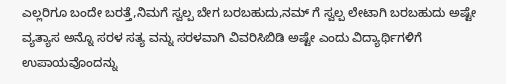ಎಲ್ಲರಿಗೂ ಬಂದೇ ಬರತ್ತೆ,ನಿಮಗೆ ಸ್ವಲ್ಪ ಬೇಗ ಬರಬಹುದು,ನಮ್ ಗೆ ಸ್ವಲ್ಪ ಲೇಟಾಗಿ ಬರಬಹುದು ಅಷ್ಟೇ ವ್ಯತ್ಯಾಸ ಅನ್ನೊ ಸರಳ ಸತ್ಯ ವನ್ನು ಸರಳವಾಗಿ ವಿವರಿಸಿಬಿಡಿ ಅಷ್ಟೇ ಎಂದು ವಿದ್ಯಾರ್ಥಿಗಳಿಗೆ ಉಪಾಯವೊಂದನ್ನು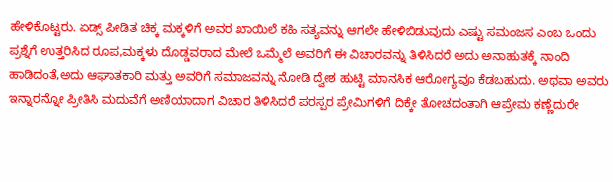ಹೇಳಿಕೊಟ್ಟರು. ಏಡ್ಸ್ ಪೀಡಿತ ಚಿಕ್ಕ ಮಕ್ಕಳಿಗೆ ಅವರ ಖಾಯಿಲೆ ಕಹಿ ಸತ್ಯವನ್ನು ಆಗಲೇ ಹೇಳಿಬಿಡುವುದು ಎಷ್ಟು ಸಮಂಜಸ ಎಂಬ ಒಂದು ಪ್ರಶ್ನೆಗೆ ಉತ್ತರಿಸಿದ ರೂಪ,ಮಕ್ಕಳು ದೊಡ್ಡವರಾದ ಮೇಲೆ ಒಮ್ಮೆಲೆ ಅವರಿಗೆ ಈ ವಿಚಾರವನ್ನು ತಿಳಿಸಿದರೆ ಅದು ಅನಾಹುತಕ್ಕೆ ನಾಂದಿ ಹಾಡಿದಂತೆ,ಅದು ಆಘಾತಕಾರಿ ಮತ್ತು ಅವರಿಗೆ ಸಮಾಜವನ್ನು ನೋಡಿ ದ್ವೇಶ ಹುಟ್ಟಿ ಮಾನಸಿಕ ಆರೋಗ್ಯವೂ ಕೆಡಬಹುದು. ಅಥವಾ ಅವರು ಇನ್ನಾರನ್ನೋ ಪ್ರೀತಿಸಿ ಮದುವೆಗೆ ಅಣಿಯಾದಾಗ ವಿಚಾರ ತಿಳಿಸಿದರೆ ಪರಸ್ಪರ ಪ್ರೇಮಿಗಳಿಗೆ ದಿಕ್ಕೇ ತೋಚದಂತಾಗಿ ಆಪ್ರೇಮ ಕಣ್ಣೆದುರೇ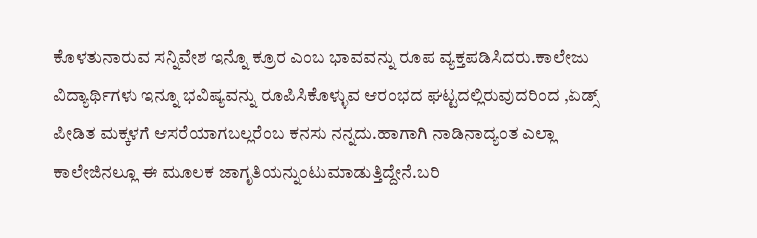ಕೊಳತುನಾರುವ ಸನ್ನಿವೇಶ ಇನ್ನೊ ಕ್ರೂರ ಎಂಬ ಭಾವವನ್ನು ರೂಪ ವ್ಯಕ್ತಪಡಿಸಿದರು.ಕಾಲೇಜು ವಿದ್ಯಾರ್ಥಿಗಳು ಇನ್ನೂ ಭವಿಷ್ಯವನ್ನು ರೂಪಿಸಿಕೊಳ್ಳುವ ಆರಂಭದ ಘಟ್ಟದಲ್ಲಿರುವುದರಿಂದ ,ಏಡ್ಸ್ ಪೀಡಿತ ಮಕ್ಕಳಗೆ ಆಸರೆಯಾಗಬಲ್ಲರೆಂಬ ಕನಸು ನನ್ನದು.ಹಾಗಾಗಿ ನಾಡಿನಾದ್ಯಂತ ಎಲ್ಲಾ ಕಾಲೇಜಿನಲ್ಲೂ ಈ ಮೂಲಕ ಜಾಗೃತಿಯನ್ನುಂಟುಮಾಡುತ್ತಿದ್ದೇನೆ.ಬರಿ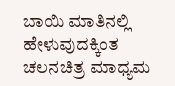ಬಾಯಿ ಮಾತಿನಲ್ಲಿ ಹೇಳುವುದಕ್ಕಿಂತ ಚಲನಚಿತ್ರ ಮಾಧ್ಯಮ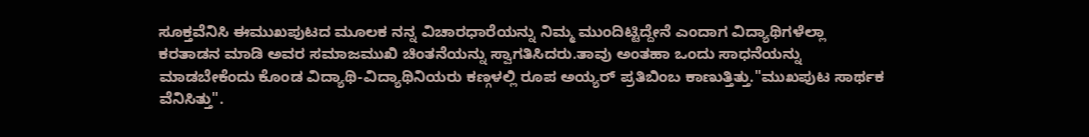ಸೂಕ್ತವೆನಿಸಿ ಈಮುಖಪುಟದ ಮೂಲಕ ನನ್ನ ವಿಚಾರಧಾರೆಯನ್ನು ನಿಮ್ಮ ಮುಂದಿಟ್ಟಿದ್ದೇನೆ ಎಂದಾಗ ವಿದ್ಯಾಥಿಗಳೆಲ್ಲಾ ಕರತಾಡನ ಮಾಡಿ ಅವರ ಸಮಾಜಮುಖಿ ಚಿಂತನೆಯನ್ನು ಸ್ವಾಗತಿಸಿದರು.ತಾವು ಅಂತಹಾ ಒಂದು ಸಾಧನೆಯನ್ನು ಮಾಡಬೇಕೆಂದು ಕೊಂಡ ವಿದ್ಯಾಥಿ-ವಿದ್ಯಾಥಿನಿಯರು ಕಣ್ಗಳಲ್ಲಿ ರೂಪ ಅಯ್ಯರ್ ಪ್ರತಿಬಿಂಬ ಕಾಣುತ್ತಿತ್ತು."ಮುಖಪುಟ ಸಾರ್ಥಕ ವೆನಿಸಿತ್ತು".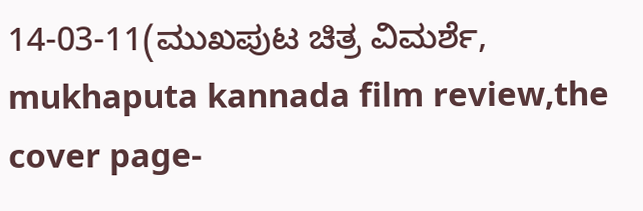14-03-11(ಮುಖಪುಟ ಚಿತ್ರ ವಿಮರ್ಶೆ, mukhaputa kannada film review,the cover page-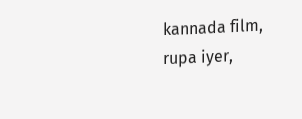kannada film, rupa iyer,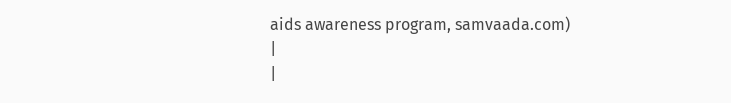aids awareness program, samvaada.com)
|
|